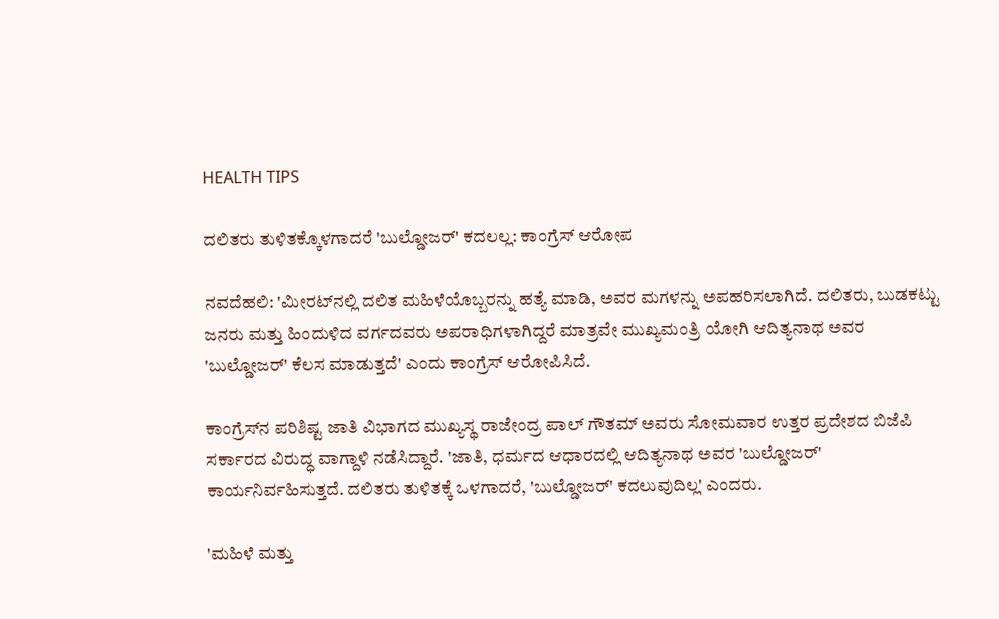HEALTH TIPS

ದಲಿತರು ತುಳಿತಕ್ಕೊಳಗಾದರೆ 'ಬುಲ್ಡೋಜರ್‌' ಕದಲಲ್ಲ: ಕಾಂಗ್ರೆಸ್‌ ಆರೋಪ

ನವದೆಹಲಿ: 'ಮೀರಟ್‌ನಲ್ಲಿ ದಲಿತ ಮಹಿಳೆಯೊಬ್ಬರನ್ನು ಹತ್ಯೆ ಮಾಡಿ, ಅವರ ಮಗಳನ್ನು ಅಪಹರಿಸಲಾಗಿದೆ. ದಲಿತರು, ಬುಡಕಟ್ಟು ಜನರು ಮತ್ತು ಹಿಂದುಳಿದ ವರ್ಗದವರು ಅಪರಾಧಿಗಳಾಗಿದ್ದರೆ ಮಾತ್ರವೇ ಮುಖ್ಯಮಂತ್ರಿ ಯೋಗಿ ಆದಿತ್ಯನಾಥ ಅವರ 'ಬುಲ್ಡೋಜರ್‌' ಕೆಲಸ ಮಾಡುತ್ತದೆ' ಎಂದು ಕಾಂಗ್ರೆಸ್‌ ಆರೋಪಿಸಿದೆ.

ಕಾಂಗ್ರೆಸ್‌ನ ಪರಿಶಿಷ್ಟ ಜಾತಿ ವಿಭಾಗದ ಮುಖ್ಯಸ್ಥ ರಾಜೇಂದ್ರ ಪಾಲ್‌ ಗೌತಮ್‌ ಅವರು ಸೋಮವಾರ ಉತ್ತರ ಪ್ರದೇಶದ ಬಿಜೆಪಿ ಸರ್ಕಾರದ ವಿರುದ್ಧ ವಾಗ್ದಾಳಿ ನಡೆಸಿದ್ದಾರೆ. 'ಜಾತಿ, ಧರ್ಮದ ಆಧಾರದಲ್ಲಿ ಆದಿತ್ಯನಾಥ ಅವರ 'ಬುಲ್ಡೋಜರ್' ಕಾರ್ಯನಿರ್ವಹಿಸುತ್ತದೆ. ದಲಿತರು ತುಳಿತಕ್ಕೆ ಒಳಗಾದರೆ, 'ಬುಲ್ಡೋಜರ್' ಕದಲುವುದಿಲ್ಲ' ಎಂದರು.

'ಮಹಿಳೆ ಮತ್ತು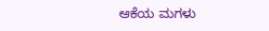ಆಕೆಯ ಮಗಳು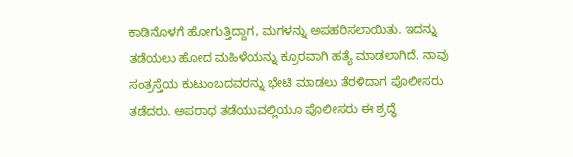ಕಾಡಿನೊಳಗೆ ಹೋಗುತ್ತಿದ್ದಾಗ, ಮಗಳನ್ನು ಅಪಹರಿಸಲಾಯಿತು. ಇದನ್ನು ತಡೆಯಲು ಹೋದ ಮಹಿಳೆಯನ್ನು ಕ್ರೂರವಾಗಿ ಹತ್ಯೆ ಮಾಡಲಾಗಿದೆ. ನಾವು ಸಂತ್ರಸ್ತೆಯ ಕುಟುಂಬದವರನ್ನು ಭೇಟಿ ಮಾಡಲು ತೆರಳಿದಾಗ ಪೊಲೀಸರು ತಡೆದರು. ಅಪರಾಧ ತಡೆಯುವಲ್ಲಿಯೂ ಪೊಲೀಸರು ಈ ಶ್ರದ್ಧೆ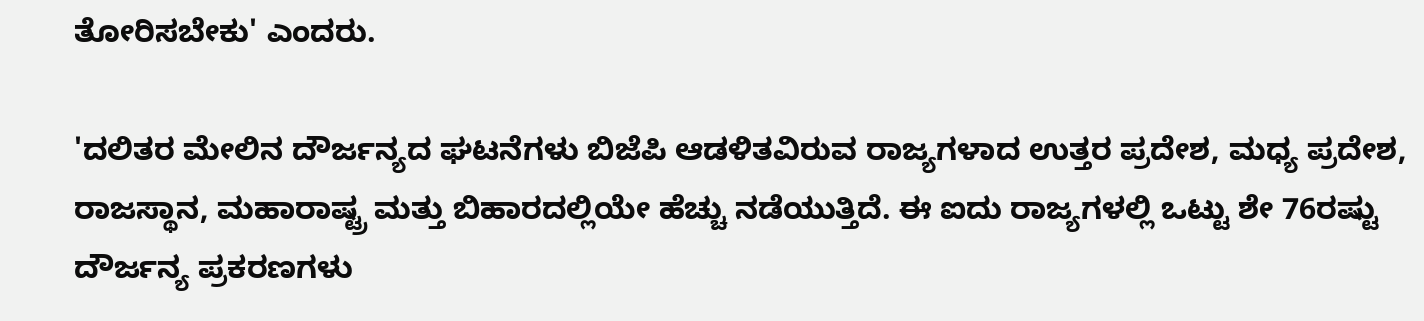ತೋರಿಸಬೇಕು' ಎಂದರು.

'ದಲಿತರ ಮೇಲಿನ ದೌರ್ಜನ್ಯದ ಘಟನೆಗಳು ಬಿಜೆಪಿ ಆಡಳಿತವಿರುವ ರಾಜ್ಯಗಳಾದ ಉತ್ತರ ಪ್ರದೇಶ, ಮಧ್ಯ ಪ್ರದೇಶ, ರಾಜಸ್ಥಾನ, ಮಹಾರಾಷ್ಟ್ರ ಮತ್ತು ಬಿಹಾರದಲ್ಲಿಯೇ ಹೆಚ್ಚು ನಡೆಯುತ್ತಿದೆ. ಈ ಐದು ರಾಜ್ಯಗಳಲ್ಲಿ ಒಟ್ಟು ಶೇ 76ರಷ್ಟು ದೌರ್ಜನ್ಯ ಪ್ರಕರಣಗಳು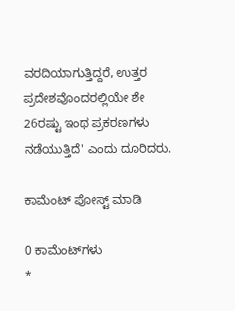ವರದಿಯಾಗುತ್ತಿದ್ದರೆ, ಉತ್ತರ ಪ್ರದೇಶವೊಂದರಲ್ಲಿಯೇ ಶೇ 26ರಷ್ಟು ಇಂಥ ಪ್ರಕರಣಗಳು ನಡೆಯುತ್ತಿದೆ' ಎಂದು ದೂರಿದರು.

ಕಾಮೆಂಟ್‌‌ ಪೋಸ್ಟ್‌ ಮಾಡಿ

0 ಕಾಮೆಂಟ್‌ಗಳು
*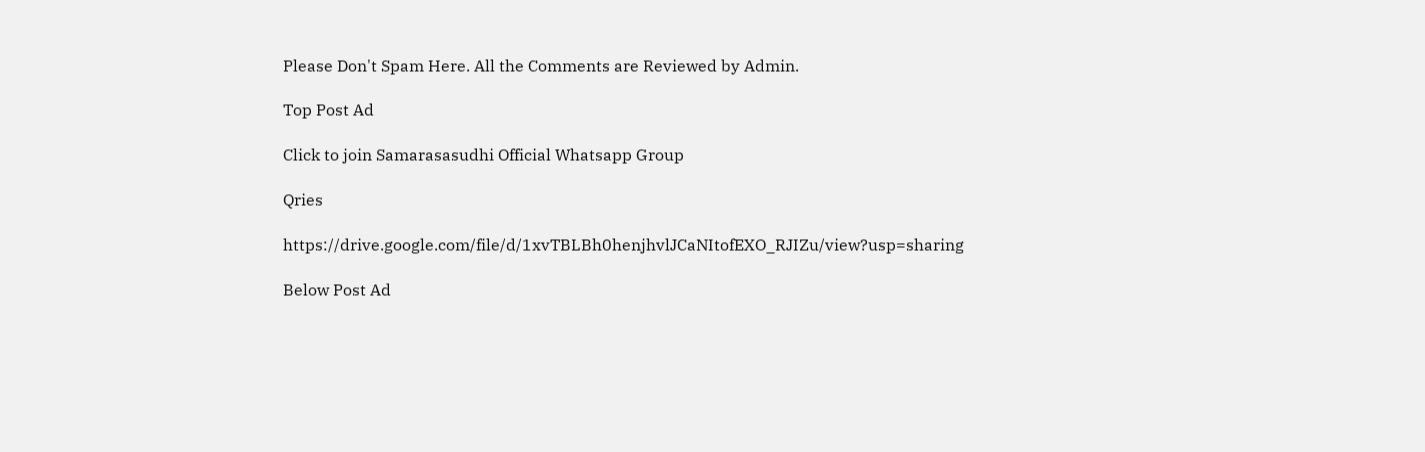Please Don't Spam Here. All the Comments are Reviewed by Admin.

Top Post Ad

Click to join Samarasasudhi Official Whatsapp Group

Qries

https://drive.google.com/file/d/1xvTBLBh0henjhvlJCaNItofEXO_RJIZu/view?usp=sharing

Below Post Ad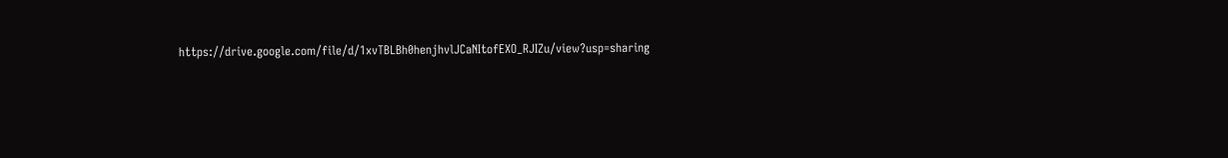https://drive.google.com/file/d/1xvTBLBh0henjhvlJCaNItofEXO_RJIZu/view?usp=sharing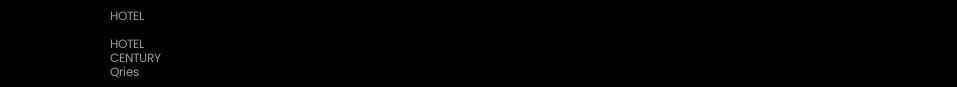HOTEL

HOTEL
CENTURY
Qries